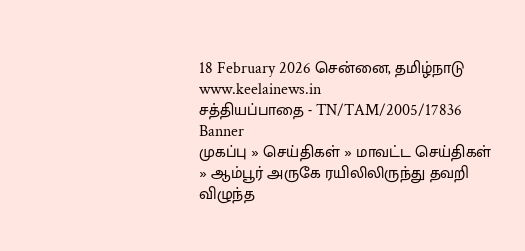18 February 2026 சென்னை, தமிழ்நாடு
www.keelainews.in
சத்தியப்பாதை - TN/TAM/2005/17836
Banner
முகப்பு » செய்திகள் » மாவட்ட செய்திகள் » ஆம்பூர் அருகே ரயிலிலிருந்து தவறி விழுந்த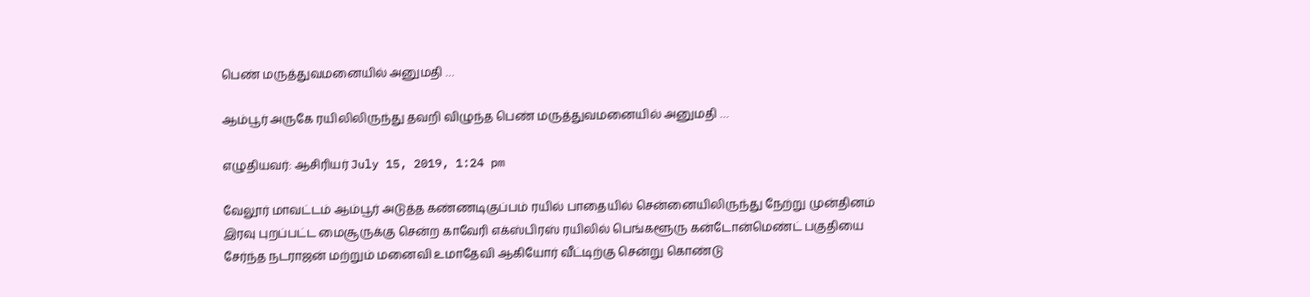பெண் மருத்துவமனையில் அனுமதி …

ஆம்பூர் அருகே ரயிலிலிருந்து தவறி விழுந்த பெண் மருத்துவமனையில் அனுமதி …

எழுதியவர்: ஆசிரியர் July 15, 2019, 1:24 pm

வேலூர் மாவட்டம் ஆம்பூர் அடுத்த கண்ணடிகுப்பம் ரயில் பாதையில் சென்னையிலிருந்து நேற்று முன்தினம் இரவு புறப்பட்ட மைசூருக்கு சென்ற காவேரி எக்ஸ்பிரஸ் ரயிலில் பெங்களூரு கன்டோன்மெண்ட் பகுதியை சேர்ந்த நடராஜன் மற்றும் மனைவி உமாதேவி ஆகியோர் வீட்டிற்கு சென்று கொண்டு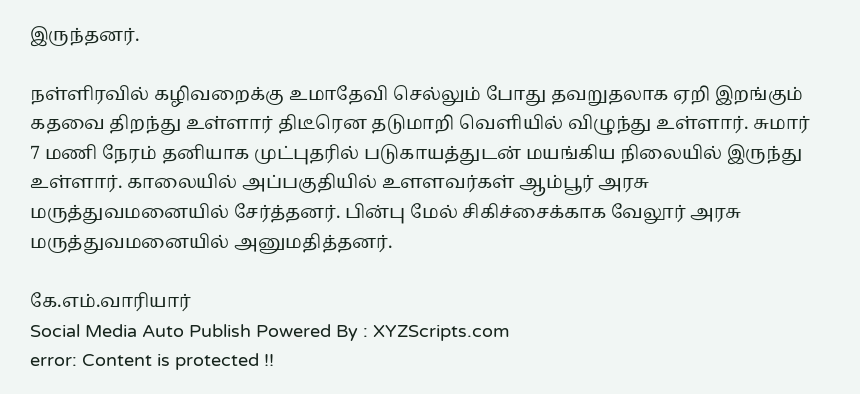இருந்தனர்.

நள்ளிரவில் கழிவறைக்கு உமாதேவி செல்லும் போது தவறுதலாக ஏறி இறங்கும் கதவை திறந்து உள்ளார் திடீரென தடுமாறி வெளியில் விழுந்து உள்ளார். சுமார் 7 மணி நேரம் தனியாக முட்புதரில் படுகாயத்துடன் மயங்கிய நிலையில் இருந்து உள்ளார். காலையில் அப்பகுதியில் உளளவர்கள் ஆம்பூர் அரசு மருத்துவமனையில் சேர்த்தனர். பின்பு மேல் சிகிச்சைக்காக வேலூர் அரசு மருத்துவமனையில் அனுமதித்தனர்.

கே.எம்.வாரியார்
Social Media Auto Publish Powered By : XYZScripts.com
error: Content is protected !!